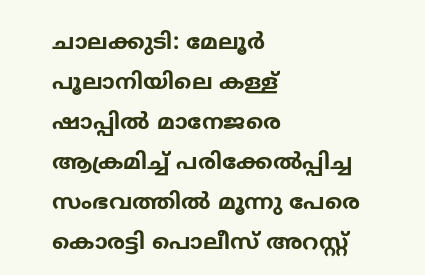ചാലക്കുടി: മേലൂർ പൂലാനിയിലെ കള്ള് ഷാപ്പിൽ മാനേജരെ ആക്രമിച്ച് പരിക്കേൽപ്പിച്ച സംഭവത്തിൽ മൂന്നു പേരെ കൊരട്ടി പൊലീസ് അറസ്റ്റ്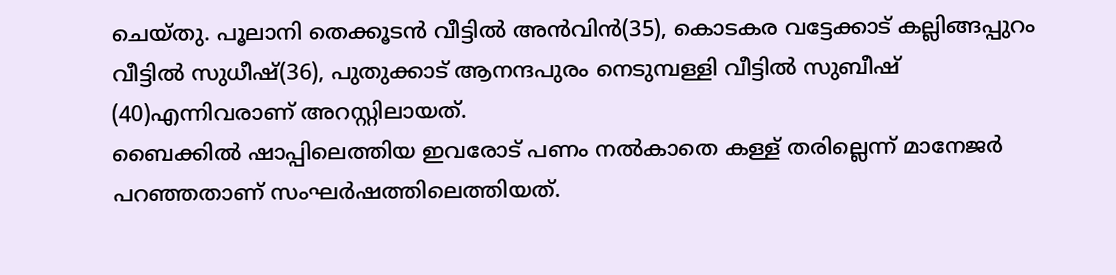ചെയ്തു. പൂലാനി തെക്കൂടൻ വീട്ടിൽ അൻവിൻ(35), കൊടകര വട്ടേക്കാട് കല്ലിങ്ങപ്പുറം വീട്ടിൽ സുധീഷ്(36), പുതുക്കാട് ആനന്ദപുരം നെടുമ്പള്ളി വീട്ടിൽ സുബീഷ് (40)എന്നിവരാണ് അറസ്റ്റിലായത്.
ബൈക്കിൽ ഷാപ്പിലെത്തിയ ഇവരോട് പണം നൽകാതെ കള്ള് തരില്ലെന്ന് മാനേജർ പറഞ്ഞതാണ് സംഘർഷത്തിലെത്തിയത്.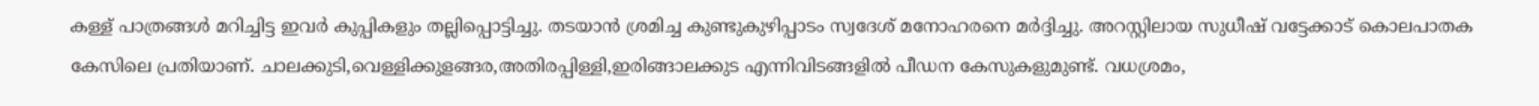കള്ള് പാത്രങ്ങൾ മറിച്ചിട്ട ഇവർ കുപ്പികളും തല്ലിപ്പൊട്ടിച്ചു. തടയാൻ ശ്രമിച്ച കുണ്ടുകുഴിപ്പാടം സ്വദേശ് മനോഹരനെ മർദ്ദിച്ചു. അറസ്റ്റിലായ സുധീഷ് വട്ടേക്കാട് കൊലപാതക കേസിലെ പ്രതിയാണ്. ചാലക്കുടി,വെള്ളിക്കുളങ്ങര,അതിരപ്പിള്ളി,ഇരിങ്ങാലക്കുട എന്നിവിടങ്ങളിൽ പീഡന കേസുകളുമുണ്ട്. വധശ്രമം,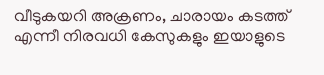വീടുകയറി അക്രണം, ചാരായം കടത്ത് എന്നീ നിരവധി കേസുകളും ഇയാളുടെ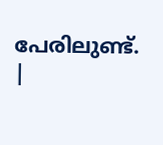പേരിലുണ്ട്.
|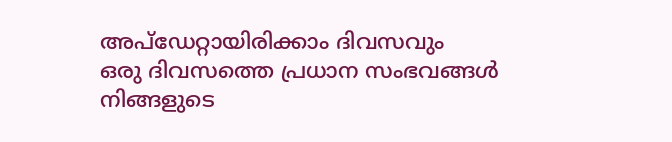അപ്ഡേറ്റായിരിക്കാം ദിവസവും
ഒരു ദിവസത്തെ പ്രധാന സംഭവങ്ങൾ നിങ്ങളുടെ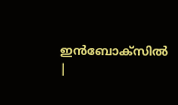ഇൻബോക്സിൽ |